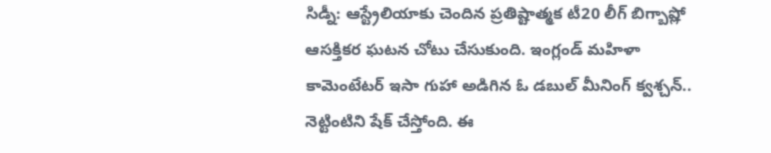సిడ్నీ: ఆస్ట్రేలియాకు చెందిన ప్రతిష్టాత్మక టీ20 లీగ్ బిగ్బాష్లో ఆసక్తికర ఘటన చోటు చేసుకుంది. ఇంగ్లండ్ మహిళా కామెంటేటర్ ఇసా గుహా అడిగిన ఓ డబుల్ మీనింగ్ క్వశ్చన్.. నెట్టింటిని షేక్ చేస్తోంది. ఈ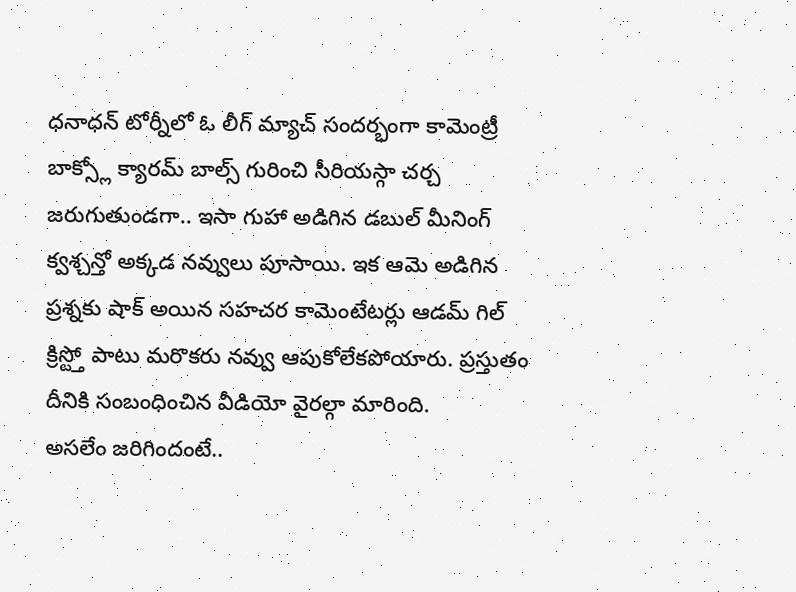ధనాధన్ టోర్నీలో ఓ లీగ్ మ్యాచ్ సందర్భంగా కామెంట్రీ బాక్స్లో క్యారమ్ బాల్స్ గురించి సీరియస్గా చర్చ జరుగుతుండగా.. ఇసా గుహా అడిగిన డబుల్ మీనింగ్ క్వశ్చన్తో అక్కడ నవ్వులు పూసాయి. ఇక ఆమె అడిగిన ప్రశ్నకు షాక్ అయిన సహచర కామెంటేటర్లు ఆడమ్ గిల్ క్రిస్ట్తో పాటు మరొకరు నవ్వు ఆపుకోలేకపోయారు. ప్రస్తుతం దీనికి సంబంధించిన వీడియో వైరల్గా మారింది.
అసలేం జరిగిందంటే..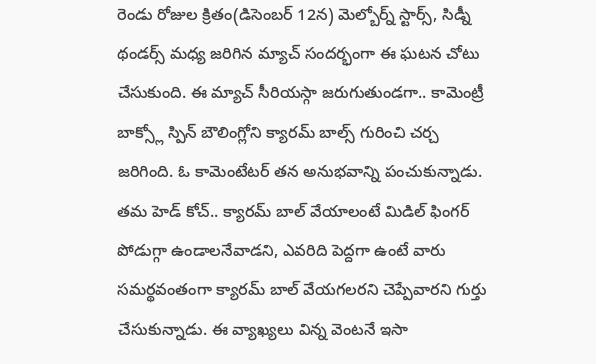రెండు రోజుల క్రితం(డిసెంబర్ 12న) మెల్బోర్న్ స్టార్స్, సిడ్నీ థండర్స్ మధ్య జరిగిన మ్యాచ్ సందర్భంగా ఈ ఘటన చోటు చేసుకుంది. ఈ మ్యాచ్ సీరియస్గా జరుగుతుండగా.. కామెంట్రీ బాక్స్లో స్పిన్ బౌలింగ్లోని క్యారమ్ బాల్స్ గురించి చర్చ జరిగింది. ఓ కామెంటేటర్ తన అనుభవాన్ని పంచుకున్నాడు. తమ హెడ్ కోచ్.. క్యారమ్ బాల్ వేయాలంటే మిడిల్ ఫింగర్ పోడుగ్గా ఉండాలనేవాడని, ఎవరిది పెద్దగా ఉంటే వారు సమర్థవంతంగా క్యారమ్ బాల్ వేయగలరని చెప్పేవారని గుర్తు చేసుకున్నాడు. ఈ వ్యాఖ్యలు విన్న వెంటనే ఇసా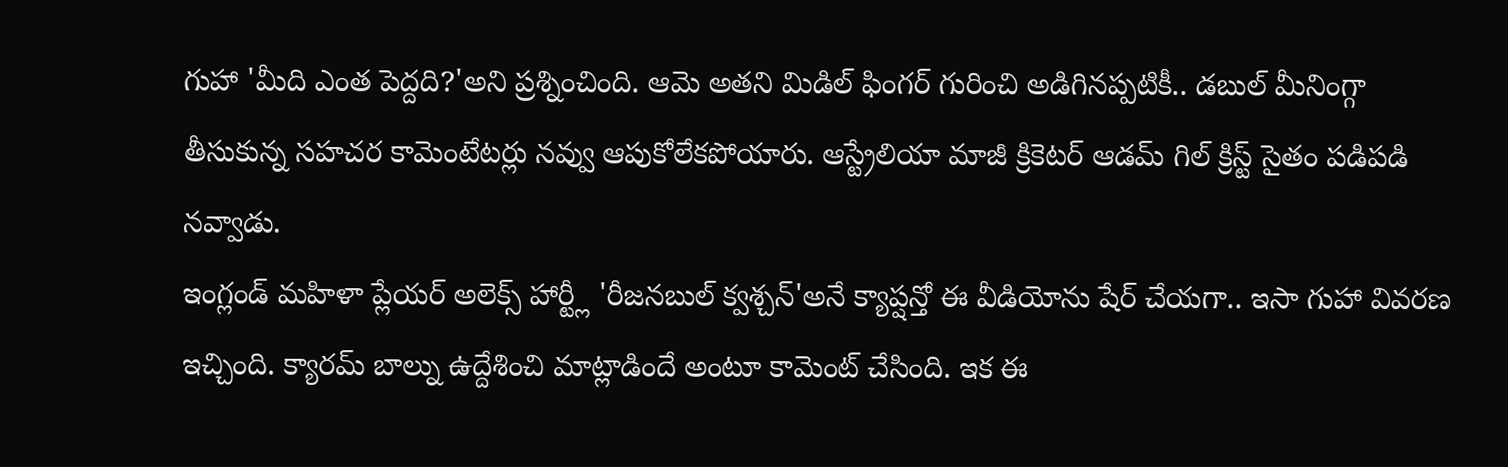గుహా 'మీది ఎంత పెద్దది?'అని ప్రశ్నించింది. ఆమె అతని మిడిల్ ఫింగర్ గురించి అడిగినప్పటికీ.. డబుల్ మీనింగ్గా తీసుకున్న సహచర కామెంటేటర్లు నవ్వు ఆపుకోలేకపోయారు. ఆస్ట్రేలియా మాజీ క్రికెటర్ ఆడమ్ గిల్ క్రిస్ట్ సైతం పడిపడి నవ్వాడు.
ఇంగ్లండ్ మహిళా ప్లేయర్ అలెక్స్ హార్ట్లీ 'రీజనబుల్ క్వశ్చన్'అనే క్యాప్షన్తో ఈ వీడియోను షేర్ చేయగా.. ఇసా గుహా వివరణ ఇచ్చింది. క్యారమ్ బాల్ను ఉద్దేశించి మాట్లాడిందే అంటూ కామెంట్ చేసింది. ఇక ఈ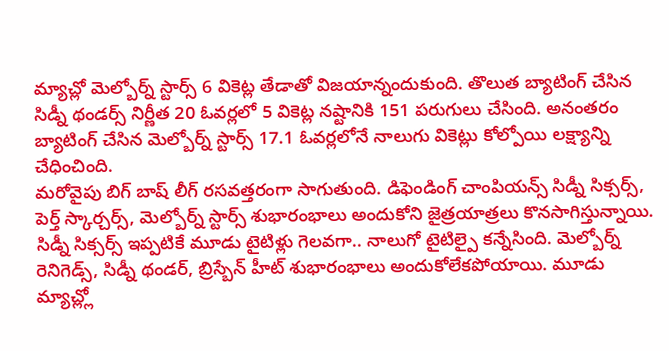మ్యాచ్లో మెల్బోర్న్ స్టార్స్ 6 వికెట్ల తేడాతో విజయాన్నందుకుంది. తొలుత బ్యాటింగ్ చేసిన సిడ్నీ థండర్స్ నిర్ణీత 20 ఓవర్లలో 5 వికెట్ల నష్టానికి 151 పరుగులు చేసింది. అనంతరం బ్యాటింగ్ చేసిన మెల్బోర్న్ స్టార్స్ 17.1 ఓవర్లలోనే నాలుగు వికెట్లు కోల్పోయి లక్ష్యాన్ని చేధించింది.
మరోవైపు బిగ్ బాష్ లీగ్ రసవత్తరంగా సాగుతుంది. డిఫెండింగ్ చాంపియన్స్ సిడ్నీ సిక్సర్స్, పెర్త్ స్కార్చర్స్, మెల్బోర్న్ స్టార్స్ శుభారంభాలు అందుకోని జైత్రయాత్రలు కొనసాగిస్తున్నాయి. సిడ్నీ సిక్సర్స్ ఇప్పటికే మూడు టైటిళ్లు గెలవగా.. నాలుగో టైటిల్పై కన్నేసింది. మెల్బోర్న్ రెనిగెడ్స్, సిడ్నీ థండర్, బ్రిస్బేన్ హీట్ శుభారంభాలు అందుకోలేకపోయాయి. మూడు మ్యాచ్ల్లో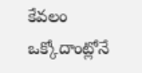కేవలం ఒక్కోదాంట్లోనే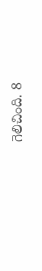గెలిచింది. 8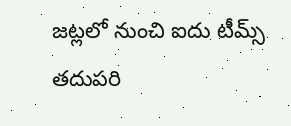జట్లలో నుంచి ఐదు టీమ్స్ తదుపరి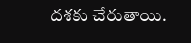దశకు చేరుతాయి.